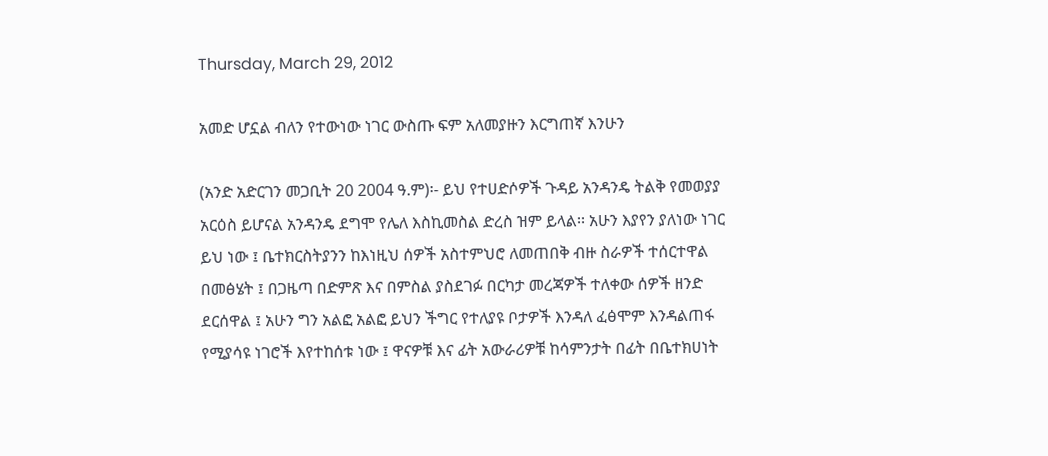Thursday, March 29, 2012

አመድ ሆኗል ብለን የተውነው ነገር ውስጡ ፍም አለመያዙን እርግጠኛ እንሁን

(አንድ አድርገን መጋቢት 20 2004 ዓ.ም)፡- ይህ የተሀድሶዎች ጉዳይ አንዳንዴ ትልቅ የመወያያ አርዕስ ይሆናል አንዳንዴ ደግሞ የሌለ እስኪመስል ድረስ ዝም ይላል፡፡ አሁን እያየን ያለነው ነገር ይህ ነው ፤ ቤተክርስትያንን ከእነዚህ ሰዎች አስተምህሮ ለመጠበቅ ብዙ ስራዎች ተሰርተዋል በመፅሄት ፤ በጋዜጣ በድምጽ እና በምስል ያስደገፉ በርካታ መረጃዎች ተለቀው ሰዎች ዘንድ ደርሰዋል ፤ አሁን ግን አልፎ አልፎ ይህን ችግር የተለያዩ ቦታዎች እንዳለ ፈፅሞም እንዳልጠፋ የሚያሳዩ ነገሮች እየተከሰቱ ነው ፤ ዋናዎቹ እና ፊት አውራሪዎቹ ከሳምንታት በፊት በቤተክሀነት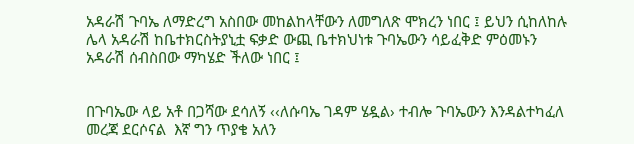አዳራሽ ጉባኤ ለማድረግ አስበው መከልከላቸውን ለመግለጽ ሞክረን ነበር ፤ ይህን ሲከለከሉ ሌላ አዳራሽ ከቤተክርስትያኒቷ ፍቃድ ውጪ ቤተክህነቱ ጉባኤውን ሳይፈቅድ ምዕመኑን አዳራሽ ሰብስበው ማካሄድ ችለው ነበር ፤


በጉባኤው ላይ አቶ በጋሻው ደሳለኝ ‹‹ለሱባኤ ገዳም ሄዷል› ተብሎ ጉባኤውን እንዳልተካፈለ መረጃ ደርሶናል  እኛ ግን ጥያቄ አለን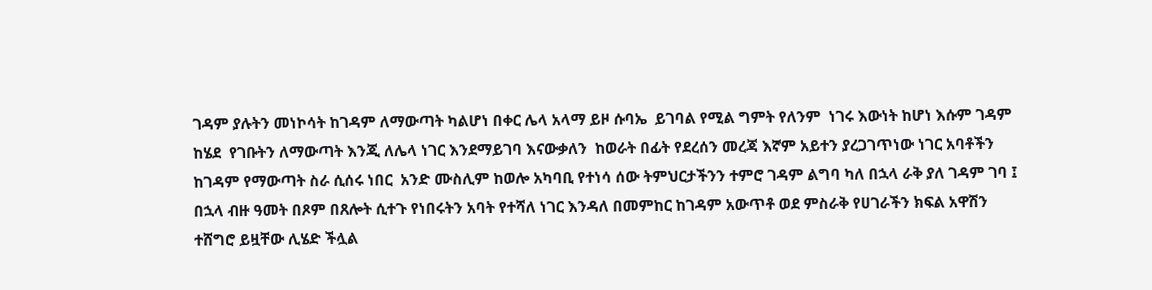ገዳም ያሉትን መነኮሳት ከገዳም ለማውጣት ካልሆነ በቀር ሌላ አላማ ይዞ ሱባኤ  ይገባል የሚል ግምት የለንም  ነገሩ እውነት ከሆነ እሱም ገዳም ከሄደ  የገቡትን ለማውጣት እንጂ ለሌላ ነገር እንደማይገባ እናውቃለን  ከወራት በፊት የደረሰን መረጃ እኛም አይተን ያረጋገጥነው ነገር አባቶችን ከገዳም የማውጣት ስራ ሲሰሩ ነበር  አንድ ሙስሊም ከወሎ አካባቢ የተነሳ ሰው ትምህርታችንን ተምሮ ገዳም ልግባ ካለ በኋላ ራቅ ያለ ገዳም ገባ ፤ በኋላ ብዙ ዓመት በጾም በጸሎት ሲተጉ የነበሩትን አባት የተሻለ ነገር እንዳለ በመምከር ከገዳም አውጥቶ ወደ ምስራቅ የሀገራችን ክፍል አዋሽን ተሸግሮ ይዟቸው ሊሄድ ችሏል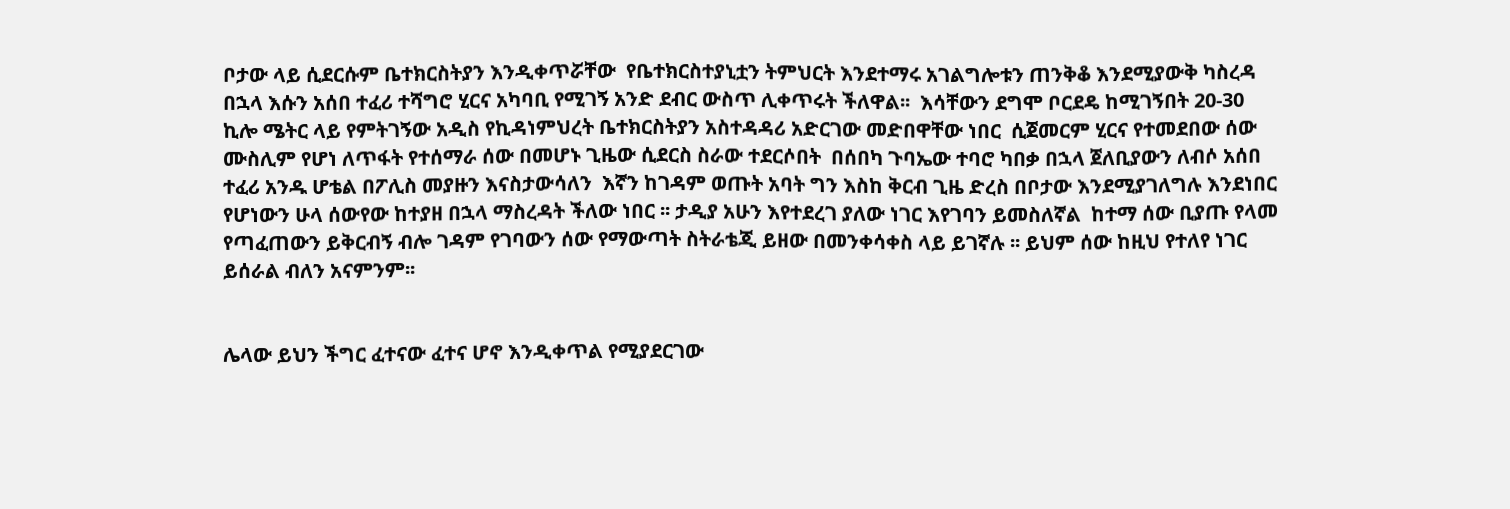ቦታው ላይ ሲደርሱም ቤተክርስትያን እንዲቀጥሯቸው  የቤተክርስተያኒቷን ትምህርት እንደተማሩ አገልግሎቱን ጠንቅቆ እንደሚያውቅ ካስረዳ በኋላ እሱን አሰበ ተፈሪ ተሻግሮ ሂርና አካባቢ የሚገኝ አንድ ደብር ውስጥ ሊቀጥሩት ችለዋል፡፡  እሳቸውን ደግሞ ቦርደዴ ከሚገኝበት 20-30 ኪሎ ሜትር ላይ የምትገኝው አዲስ የኪዳነምህረት ቤተክርስትያን አስተዳዳሪ አድርገው መድበዋቸው ነበር  ሲጀመርም ሂርና የተመደበው ሰው ሙስሊም የሆነ ለጥፋት የተሰማራ ሰው በመሆኑ ጊዜው ሲደርስ ስራው ተደርሶበት  በሰበካ ጉባኤው ተባሮ ካበቃ በኋላ ጀለቢያውን ለብሶ አሰበ ተፈሪ አንዱ ሆቴል በፖሊስ መያዙን እናስታውሳለን  እኛን ከገዳም ወጡት አባት ግን እስከ ቅርብ ጊዜ ድረስ በቦታው እንደሚያገለግሉ እንደነበር የሆነውን ሁላ ሰውየው ከተያዘ በኋላ ማስረዳት ችለው ነበር ፡፡ ታዲያ አሁን እየተደረገ ያለው ነገር እየገባን ይመስለኛል  ከተማ ሰው ቢያጡ የላመ የጣፈጠውን ይቅርብኝ ብሎ ገዳም የገባውን ሰው የማውጣት ስትራቴጂ ይዘው በመንቀሳቀስ ላይ ይገኛሉ ፡፡ ይህም ሰው ከዚህ የተለየ ነገር ይሰራል ብለን አናምንም፡፡


ሌላው ይህን ችግር ፈተናው ፈተና ሆኖ እንዲቀጥል የሚያደርገው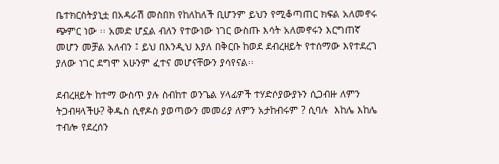ቤተክርስትያኒቷ በአዳራሽ መስበክ የከለከለች ቢሆንም ይህን የሚቆጣጠር ክፍል አለመኖሩ ጭምር ነው ፡፡ አመድ ሆኗል ብለን የተውነው ነገር ውስጡ እሳት አለመኖሩን እርግጠኛ መሆን መቻል አለብን ፤ ይህ በእንዲህ እያለ በቅርቡ ከወደ ደብረዘይት የተሰማው እየተደረገ ያለው ነገር ደግሞ አሁንም ፈተና መሆናቸውን ያሳየናል፡፡

ደብረዘይት ከተማ ውስጥ ያሉ ስብከተ ወንጌል ሃላፊዎች ተሃድሶያውያኑን ሲጋብዙ ለምን ትጋብዛላችሁ? ቅዱስ ሲኖዶስ ያወጣውን መመሪያ ለምን አታከብሩም ? ሲባሉ  እከሌ እከሌ ተብሎ የደረሰን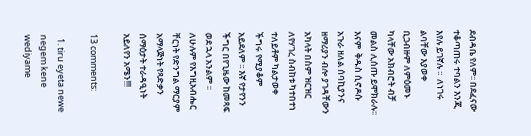ደብዳቤ የለም፡፡ በደፈናው ተቆጣጠሩ ተባልን እንጂ እየሉ ይገኛሉ ፡፡  ለነገሩ ልባቸው እያወቀ ቢጋብዙም ለምዕመኑ ካላቸው አክብሮት ብቻ መልስ ሊሰጡ ይሞክራሉ፡፡ እናም  ቅዱስ ሲኖዶሱ አጉራ ዘለል ሰባኪያንና ዘማሪያን ብሎ ያገዳቸውን አካላት በስም ዝርዝር ለየሃገረ ስብከቱ ካተበተነ ተለይቶም ካልታወቀ ችግሩ የሚያቆም አይደለም ፡፡ እኛ የታየንን ችግር በየጊዜው ከመጻፍ ወደ ኋላ አንልም ፡፡ ለሁሉም የእግዚአብሔር ቸርነት የድንግል ማርያም አማላጅነት የጻድቃን ሰማዕታት ተራዳዒነት አይለየን አሜን!!!

13 comments:

  1. tiru eyeta newe negem kene wediyame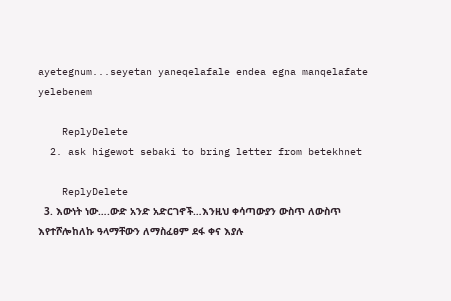ayetegnum...seyetan yaneqelafale endea egna manqelafate yelebenem

    ReplyDelete
  2. ask higewot sebaki to bring letter from betekhnet

    ReplyDelete
  3. እውነት ነው….ውድ አንድ አድርገኖች…እንዚህ ቀሳጣውያን ውስጥ ለውስጥ እየተሾሎከለኩ ዓላማቸውን ለማስፈፀም ደፋ ቀና እያሉ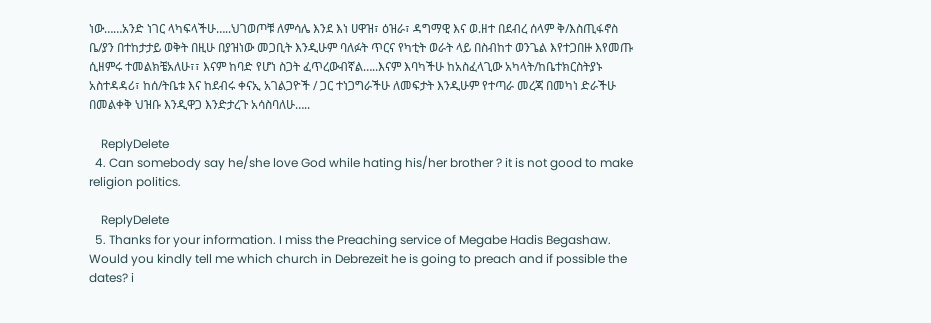ነው……አንድ ነገር ላካፍላችሁ…..ህገወጦቹ ለምሳሌ እንደ እነ ሀዋዝ፣ ዕዝራ፣ ዳግማዊ እና ወ.ዘተ በደብረ ሰላም ቅ/እስጢፋኖስ ቤ/ያን በተከታታይ ወቅት በዚሁ በያዝነው መጋቢት እንዲሁም ባለፉት ጥርና የካቲት ወራት ላይ በስብከተ ወንጌል እየተጋበዙ እየመጡ ሲዘምሩ ተመልክቼአለሁ፣፣ እናም ከባድ የሆነ ስጋት ፈጥረውብኛል…..እናም እባካችሁ ከአስፈላጊው አካላት/ከቤተክርስትያኑ አስተዳዳሪ፣ ከሰ/ትቤቱ እና ከደብሩ ቀናኢ አገልጋዮች / ጋር ተነጋግራችሁ ለመፍታት እንዲሁም የተጣራ መረጃ በመካነ ድራችሁ በመልቀቅ ህዝቡ እንዲዋጋ እንድታረጉ አሳስባለሁ…..

    ReplyDelete
  4. Can somebody say he/she love God while hating his/her brother ? it is not good to make religion politics.

    ReplyDelete
  5. Thanks for your information. I miss the Preaching service of Megabe Hadis Begashaw. Would you kindly tell me which church in Debrezeit he is going to preach and if possible the dates? i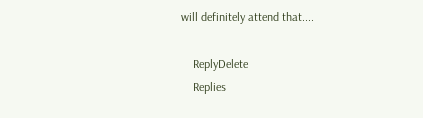will definitely attend that....

    ReplyDelete
    Replies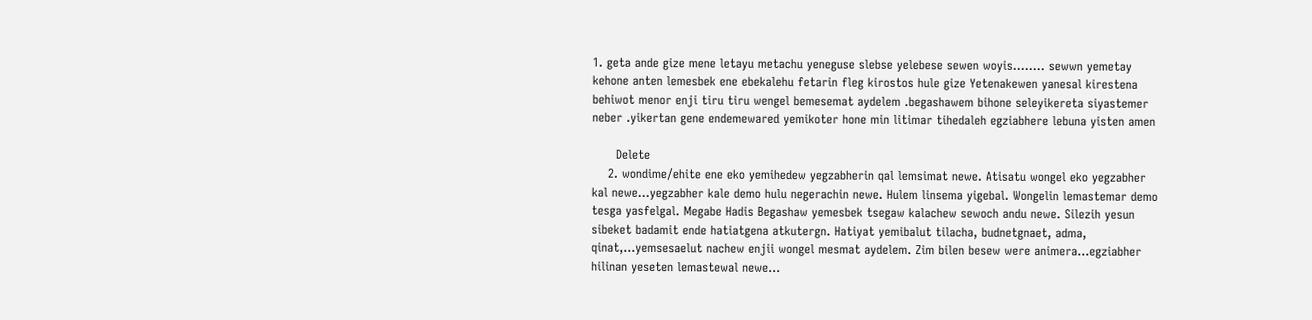1. geta ande gize mene letayu metachu yeneguse slebse yelebese sewen woyis........ sewwn yemetay kehone anten lemesbek ene ebekalehu fetarin fleg kirostos hule gize Yetenakewen yanesal kirestena behiwot menor enji tiru tiru wengel bemesemat aydelem .begashawem bihone seleyikereta siyastemer neber .yikertan gene endemewared yemikoter hone min litimar tihedaleh egziabhere lebuna yisten amen

      Delete
    2. wondime/ehite ene eko yemihedew yegzabherin qal lemsimat newe. Atisatu wongel eko yegzabher kal newe...yegzabher kale demo hulu negerachin newe. Hulem linsema yigebal. Wongelin lemastemar demo tesga yasfelgal. Megabe Hadis Begashaw yemesbek tsegaw kalachew sewoch andu newe. Silezih yesun sibeket badamit ende hatiatgena atkutergn. Hatiyat yemibalut tilacha, budnetgnaet, adma, qinat,...yemsesaelut nachew enjii wongel mesmat aydelem. Zim bilen besew were animera...egziabher hilinan yeseten lemastewal newe...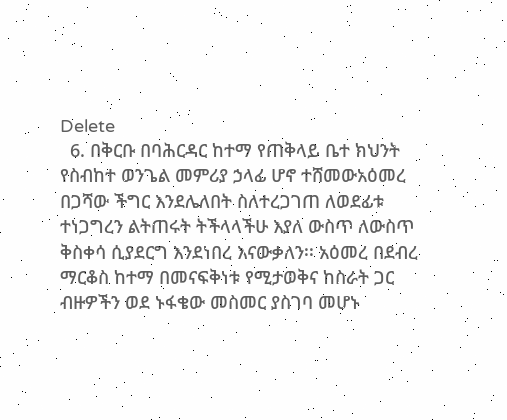Delete
  6. በቅርቡ በባሕርዳር ከተማ የጠቅላይ ቤተ ክህንት የስብከተ ወንጌል መምሪያ ኃላፊ ሆኖ ተሸመውአዕመረ በጋሻው ችግር እንደሌለበት ስለተረጋገጠ ለወደፊቱ ተነጋግረን ልትጠሩት ትችላላችሁ እያለ ውስጥ ለውስጥ ቅስቀሳ ሲያደርግ እንደነበረ እናውቃለን፡፡ አዕመረ በደብረ ማርቆስ ከተማ በመናፍቅነቱ የሚታወቅና ከስራት ጋር ብዙዎችን ወደ ኑፋቄው መስመር ያስገባ መሆኑ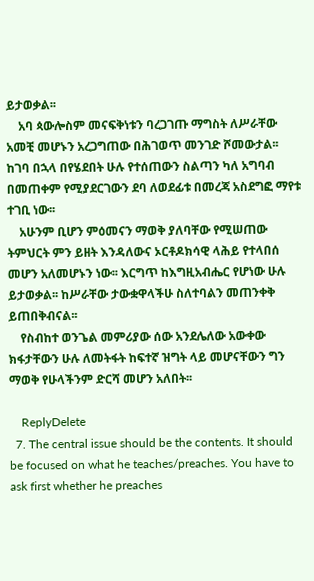ይታወቃል፡፡
    አባ ጳውሎስም መናፍቅነቱን ባረጋገጡ ማግስት ለሥራቸው አመቺ መሆኑን አረጋግጠው በሕገወጥ መንገድ ሾመውታል፡፡ ከገባ በኋላ በየሄደበት ሁሉ የተሰጠውን ስልጣን ካለ አግባብ በመጠቀም የሚያደርገውን ደባ ለወደፊቱ በመረጃ አስደግፎ ማየቱ ተገቢ ነው፡፡
    አሁንም ቢሆን ምዕመናን ማወቅ ያለባቸው የሚሠጠው ትምህርት ምን ይዘት እንዳለውና ኦርቶዶክሳዊ ላሕይ የተላበሰ መሆን አለመሆኑን ነው፡፡ እርግጥ ከእግዚአብሔር የሆነው ሁሉ ይታወቃል፡፡ ከሥራቸው ታውቋዋላችሁ ስለተባልን መጠንቀቅ ይጠበቅብናል፡፡
    የስብከተ ወንጌል መምሪያው ሰው አንደሌለው አውቀው ክፋታቸውን ሁሉ ለመትፋት ከፍተኛ ዝግት ላይ መሆናቸውን ግን ማወቅ የሁላችንም ድርሻ መሆን አለበት፡፡

    ReplyDelete
  7. The central issue should be the contents. It should be focused on what he teaches/preaches. You have to ask first whether he preaches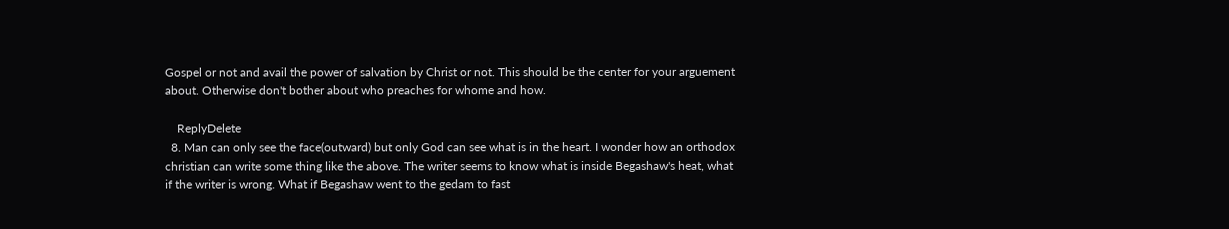Gospel or not and avail the power of salvation by Christ or not. This should be the center for your arguement about. Otherwise don't bother about who preaches for whome and how.

    ReplyDelete
  8. Man can only see the face(outward) but only God can see what is in the heart. I wonder how an orthodox christian can write some thing like the above. The writer seems to know what is inside Begashaw's heat, what if the writer is wrong. What if Begashaw went to the gedam to fast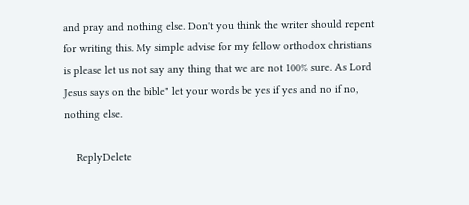and pray and nothing else. Don't you think the writer should repent for writing this. My simple advise for my fellow orthodox christians is please let us not say any thing that we are not 100% sure. As Lord Jesus says on the bible" let your words be yes if yes and no if no, nothing else.

    ReplyDelete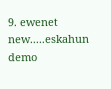9. ewenet new.....eskahun demo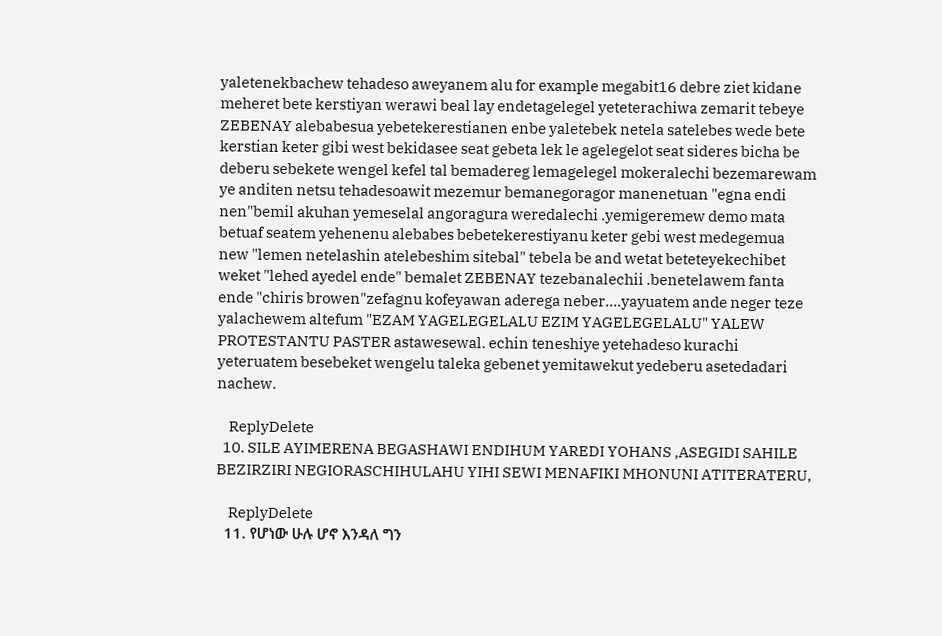yaletenekbachew tehadeso aweyanem alu for example megabit16 debre ziet kidane meheret bete kerstiyan werawi beal lay endetagelegel yeteterachiwa zemarit tebeye ZEBENAY alebabesua yebetekerestianen enbe yaletebek netela satelebes wede bete kerstian keter gibi west bekidasee seat gebeta lek le agelegelot seat sideres bicha be deberu sebekete wengel kefel tal bemadereg lemagelegel mokeralechi bezemarewam ye anditen netsu tehadesoawit mezemur bemanegoragor manenetuan "egna endi nen"bemil akuhan yemeselal angoragura weredalechi .yemigeremew demo mata betuaf seatem yehenenu alebabes bebetekerestiyanu keter gebi west medegemua new "lemen netelashin atelebeshim sitebal" tebela be and wetat beteteyekechibet weket "lehed ayedel ende" bemalet ZEBENAY tezebanalechii .benetelawem fanta ende "chiris browen"zefagnu kofeyawan aderega neber....yayuatem ande neger teze yalachewem altefum "EZAM YAGELEGELALU EZIM YAGELEGELALU" YALEW PROTESTANTU PASTER astawesewal. echin teneshiye yetehadeso kurachi yeteruatem besebeket wengelu taleka gebenet yemitawekut yedeberu asetedadari nachew.

    ReplyDelete
  10. SILE AYIMERENA BEGASHAWI ENDIHUM YAREDI YOHANS ,ASEGIDI SAHILE BEZIRZIRI NEGIORASCHIHULAHU YIHI SEWI MENAFIKI MHONUNI ATITERATERU,

    ReplyDelete
  11. የሆነው ሁሉ ሆኖ እንዳለ ግን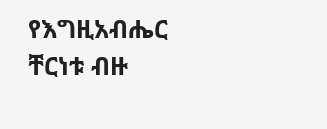የእግዚአብሔር ቸርነቱ ብዙ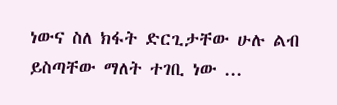ነውና ስለ ክፋት ድርጊታቸው ሁሉ ልብ ይስጣቸው ማለት ተገቢ ነው ...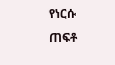የነርሱ ጠፍቶ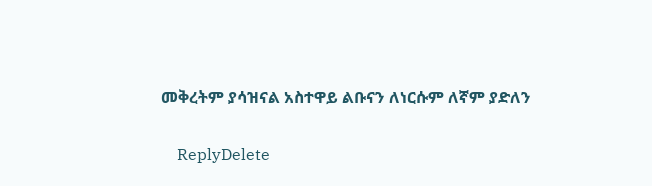መቅረትም ያሳዝናል አስተዋይ ልቡናን ለነርሱም ለኛም ያድለን

    ReplyDelete